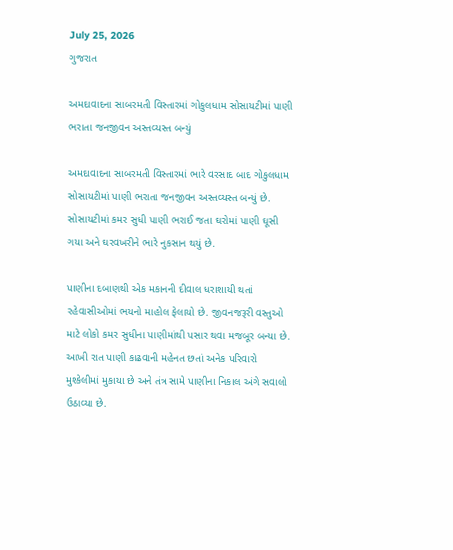July 25, 2026
ગુજરાત

અમદાવાદના સાબરમતી વિસ્તારમાં ગોકુલધામ સોસાયટીમાં પાણી ભરાતા જનજીવન અસ્તવ્યસ્ત બન્યું

અમદાવાદના સાબરમતી વિસ્તારમાં ભારે વરસાદ બાદ ગોકુલધામ સોસાયટીમાં પાણી ભરાતા જનજીવન અસ્તવ્યસ્ત બન્યું છે. સોસાયટીમાં કમર સુધી પાણી ભરાઈ જતા ઘરોમાં પાણી ઘૂસી ગયા અને ઘરવખરીને ભારે નુકસાન થયું છે.

પાણીના દબાણથી એક મકાનની દીવાલ ધરાશાયી થતાં રહેવાસીઓમાં ભયનો માહોલ ફેલાયો છે. જીવનજરૂરી વસ્તુઓ માટે લોકો કમર સુધીના પાણીમાંથી પસાર થવા મજબૂર બન્યા છે. આખી રાત પાણી કાઢવાની મહેનત છતાં અનેક પરિવારો મુશ્કેલીમાં મુકાયા છે અને તંત્ર સામે પાણીના નિકાલ અંગે સવાલો ઉઠાવ્યા છે.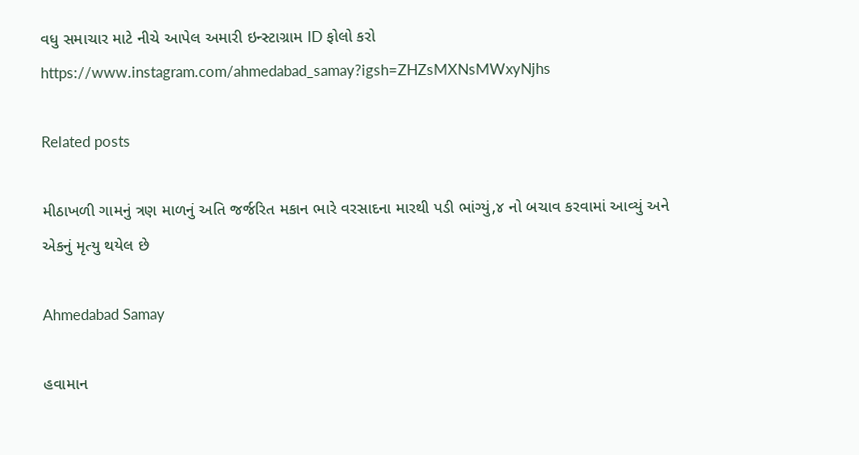વધુ સમાચાર માટે નીચે આપેલ અમારી ઇન્સ્ટાગ્રામ ID ફોલો કરો https://www.instagram.com/ahmedabad_samay?igsh=ZHZsMXNsMWxyNjhs

Related posts

મીઠાખળી ગામનું ત્રણ માળનું અતિ જર્જરિત મકાન ભારે વરસાદના મારથી પડી ભાંગ્યું,૪ નો બચાવ કરવામાં આવ્યું અને એકનું મૃત્યુ થયેલ છે

Ahmedabad Samay

હવામાન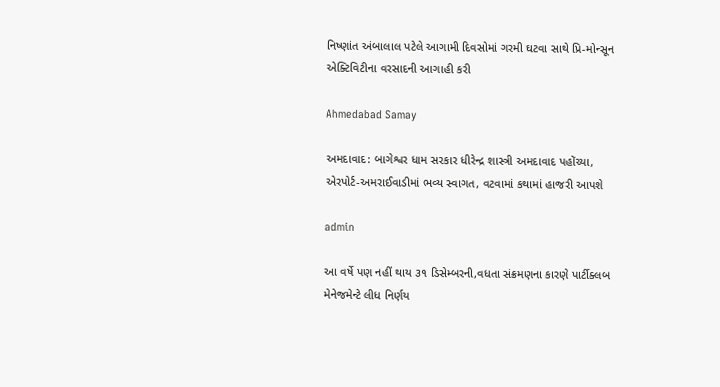નિષ્ણાંત અંબાલાલ પટેલે આગામી દિવસોમાં ગરમી ઘટવા સાથે પ્રિ-મોન્સૂન એક્ટિવિટીના વરસાદની આગાહી કરી

Ahmedabad Samay

અમદાવાદ: બાગેશ્વર ધામ સરકાર ધીરેન્દ્ર શાસ્ત્રી અમદાવાદ પહોંચ્યા, એરપોર્ટ-અમરાઈવાડીમાં ભવ્ય સ્વાગત, વટવામાં કથામાં હાજરી આપશે

admin

આ વર્ષે પણ નહીં થાય ૩૧ ડિસેમ્બરની,વધતા સંક્રમણના કારણે પાર્ટીક્લબ મેનેજમેન્ટે લીધ નિર્ણય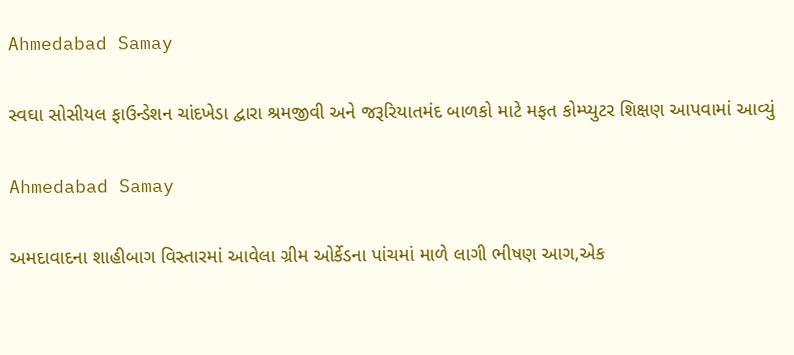Ahmedabad Samay

સ્વઘા સોસીયલ ફાઉન્ડેશન ચાંદખેડા દ્વારા શ્રમજીવી અને જરૂરિયાતમંદ બાળકો માટે મફત કોમ્પ્યુટર શિક્ષણ આપવામાં આવ્યું

Ahmedabad Samay

અમદાવાદના શાહીબાગ વિસ્તારમાં આવેલા ગ્રીમ ઓર્કેડના પાંચમાં માળે લાગી ભીષણ આગ,એક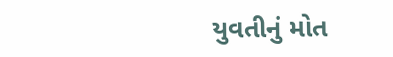યુવતીનું મોત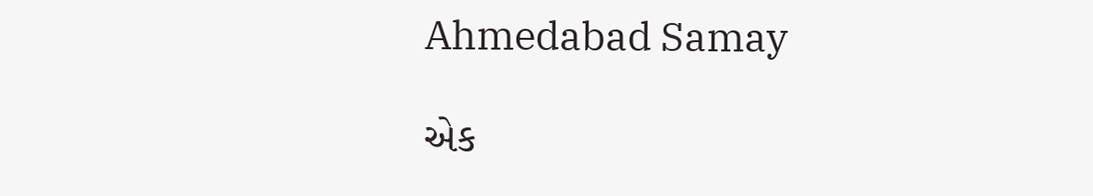Ahmedabad Samay

એક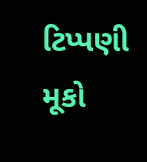ટિપ્પણી મૂકો